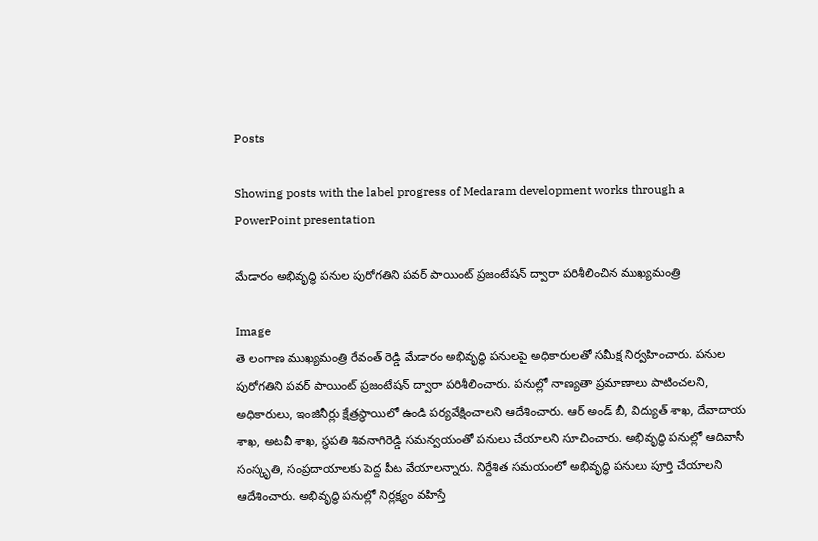Posts

Showing posts with the label progress of Medaram development works through a PowerPoint presentation

మేడారం అభివృద్ధి పనుల పురోగతిని పవర్ పాయింట్ ప్రజంటేషన్‌ ద్వారా పరిశీలించిన ముఖ్యమంత్రి

Image
తె లంగాణ ముఖ్యమంత్రి రేవంత్ రెడ్డి మేడారం అభివృద్ధి పనులపై అధికారులతో సమీక్ష నిర్వహించారు. పనుల పురోగతిని పవర్ పాయింట్ ప్రజంటేషన్‌ ద్వారా పరిశీలించారు. పనుల్లో నాణ్యతా ప్రమాణాలు పాటించలని, అధికారులు, ఇంజినీర్లు క్షేత్రస్థాయిలో ఉండి పర్యవేక్షించాలని ఆదేశించారు. ఆర్ అండ్ బీ, విద్యుత్ శాఖ, దేవాదాయ శాఖ, అటవీ శాఖ, స్థపతి శివనాగిరెడ్డి సమన్వయంతో పనులు చేయాలని సూచించారు. అభివృద్ధి పనుల్లో ఆదివాసీ సంస్కృతి, సంప్రదాయాలకు పెద్ద పీట వేయాలన్నారు. నిర్దేశిత సమయంలో అభివృద్ధి పనులు పూర్తి చేయాలని ఆదేశించారు. అభివృద్ధి పనుల్లో నిర్లక్ష్యం వహిస్తే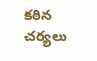కఠిన చర్యలు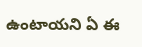ఉంటాయని ఏ ఈ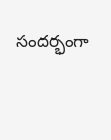సందర్భంగా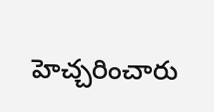హెచ్చరించారు